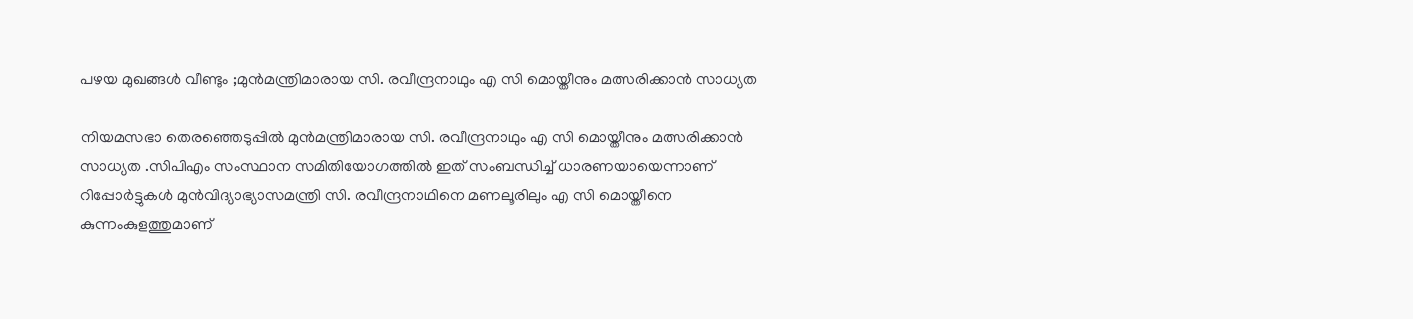പഴയ മുഖങ്ങൾ വീണ്ടും ;മുന്‍മന്ത്രിമാരായ സി. രവീന്ദ്രനാഥും എ സി മൊയ്തീനും മത്സരിക്കാൻ സാധ്യത

നിയമസഭാ തെരഞ്ഞെടുപ്പില്‍ മുന്‍മന്ത്രിമാരായ സി. രവീന്ദ്രനാഥും എ സി മൊയ്തീനും മത്സരിക്കാൻ സാധ്യത .സിപിഎം സംസ്ഥാന സമിതിയോഗത്തില്‍ ഇത് സംബന്ധിച്ച് ധാരണയായെന്നാണ് റിപ്പോര്‍ട്ടുകള്‍ മുന്‍വിദ്യാഭ്യാസമന്ത്രി സി. രവീന്ദ്രനാഥിനെ മണലൂരിലും എ സി മൊയ്തീനെ കുന്നംകുളത്തുമാണ്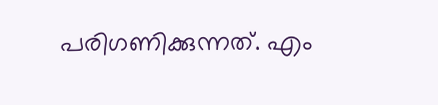പരിഗണിക്കുന്നത്. എം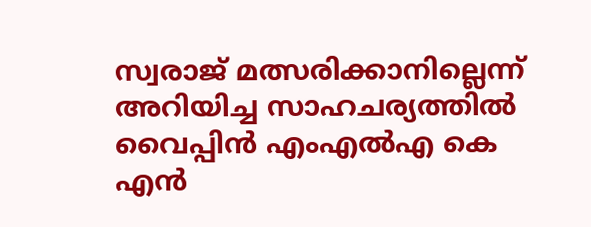സ്വരാജ് മത്സരിക്കാനില്ലെന്ന് അറിയിച്ച സാഹചര്യത്തില്‍ വൈപ്പിന്‍ എംഎല്‍എ കെ എന്‍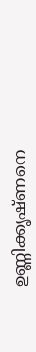ഉണ്ണിക്കൃഷ്ണനെ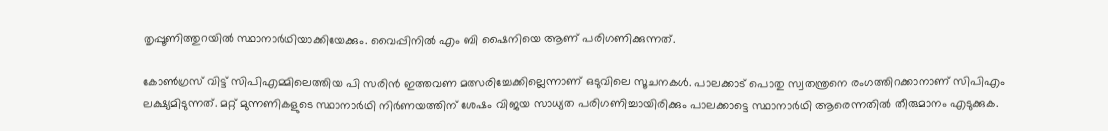തൃപ്പൂണിത്തുറയില്‍ സ്ഥാനാര്‍ഥിയാക്കിയേക്കും. വൈപ്പിനില്‍ എം ബി ഷൈനിയെ ആണ് പരിഗണിക്കുന്നത്.

കോണ്‍ഗ്രസ് വിട്ട് സിപിഎമ്മിലെത്തിയ പി സരിന്‍ ഇത്തവണ മത്സരിച്ചേക്കില്ലെന്നാണ് ഒടുവിലെ സൂചനകള്‍. പാലക്കാട് പൊതു സ്വതന്ത്രനെ രംഗത്തിറക്കാനാണ് സിപിഎം ലക്ഷ്യമിടുന്നത്. മറ്റ് മുന്നണികളുടെ സ്ഥാനാര്‍ഥി നിര്‍ണയത്തിന് ശേഷം വിജയ സാധ്യത പരിഗണിച്ചായിരിക്കും പാലക്കാട്ടെ സ്ഥാനാര്‍ഥി ആരെന്നതില്‍ തീരുമാനം എടുക്കുക.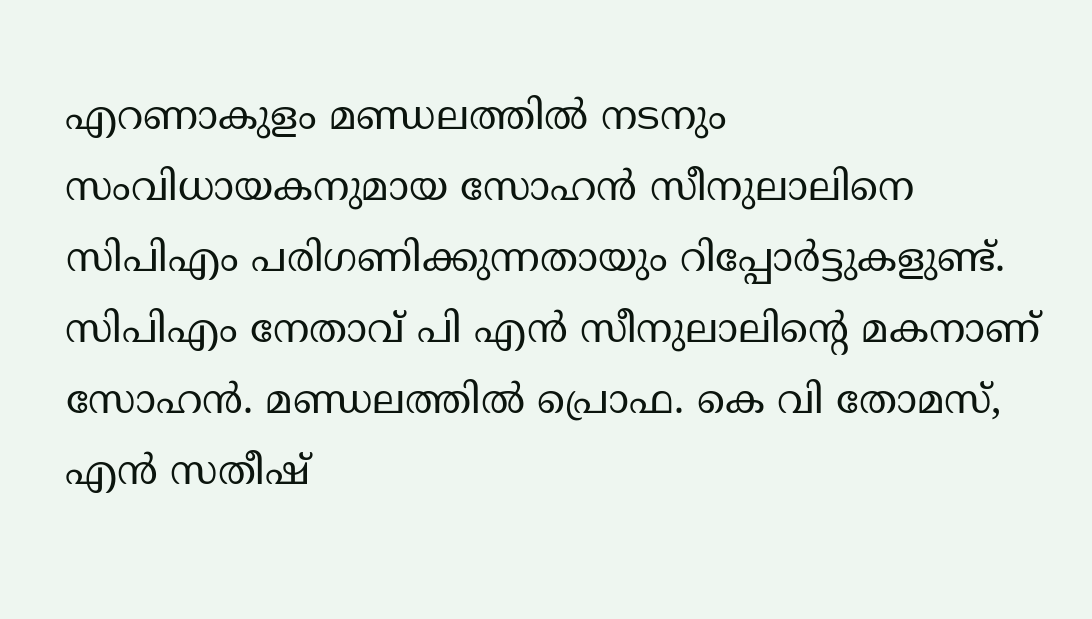എറണാകുളം മണ്ഡലത്തില്‍ നടനും സംവിധായകനുമായ സോഹന്‍ സീനുലാലിനെ സിപിഎം പരിഗണിക്കുന്നതായും റിപ്പോര്‍ട്ടുകളുണ്ട്. സിപിഎം നേതാവ് പി എന്‍ സീനുലാലിന്റെ മകനാണ് സോഹന്‍. മണ്ഡലത്തില്‍ പ്രൊഫ. കെ വി തോമസ്, എന്‍ സതീഷ്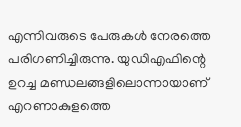എന്നിവരുടെ പേരുകള്‍ നേരത്തെ പരിഗണിച്ചിരുന്നു. യുഡിഎഫിന്റെ ഉറച്ച മണ്ഡലങ്ങളിലൊന്നായാണ് എറണാകുളത്തെ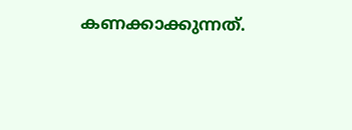കണക്കാക്കുന്നത്.